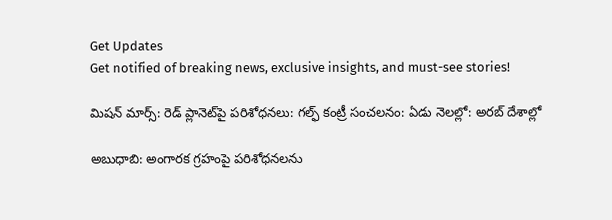Get Updates
Get notified of breaking news, exclusive insights, and must-see stories!

మిషన్ మార్స్: రెడ్ ప్లానెట్‌పై పరిశోధనలు: గల్ఫ్ కంట్రీ సంచలనం: ఏడు నెలల్లో: అరబ్ దేశాల్లో

అబుధాబి: అంగారక గ్రహంపై పరిశోధనలను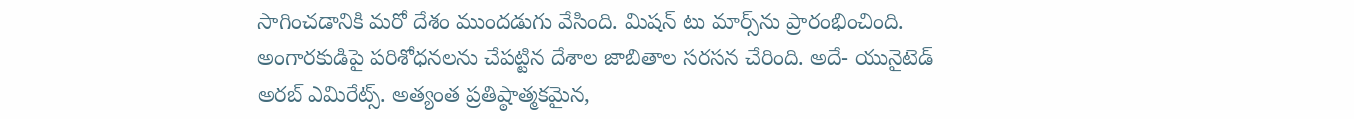సాగించడానికి మరో దేశం ముందడుగు వేసింది. మిషన్ టు మార్స్‌ను ప్రారంభించింది. అంగారకుడిపై పరిశోధనలను చేపట్టిన దేశాల జాబితాల సరసన చేరింది. అదే- యునైటెడ్ అరబ్ ఎమిరేట్స్. అత్యంత ప్రతిష్ఠాత్మకమైన,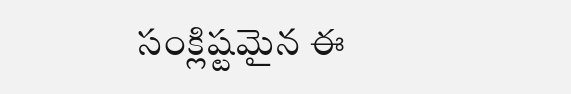సంక్లిష్టమైన ఈ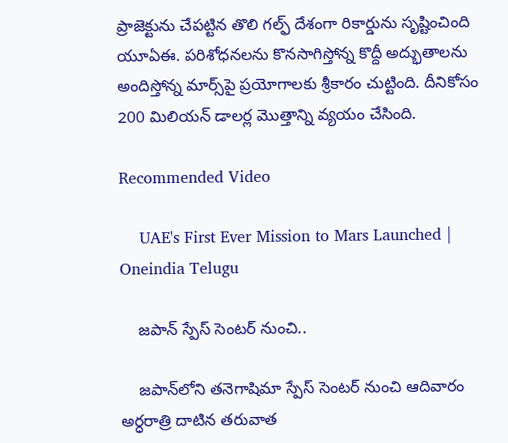ప్రాజెక్టును చేపట్టిన తొలి గల్ఫ్ దేశంగా రికార్డును సృష్టించింది యూఏఈ. పరిశోధనలను కొనసాగిస్తోన్న కొద్దీ అద్భుతాలను అందిస్తోన్న మార్స్‌పై ప్రయోగాలకు శ్రీకారం చుట్టింది. దీనికోసం 200 మిలియన్ డాలర్ల మొత్తాన్ని వ్యయం చేసింది.

Recommended Video

    UAE's First Ever Mission to Mars Launched | Oneindia Telugu

    జపాన్ స్పేస్ సెంటర్ నుంచి..

    జపాన్‌లోని తనెగాషిమా స్పేస్ సెంటర్ నుంచి ఆదివారం అర్ధరాత్రి దాటిన తరువాత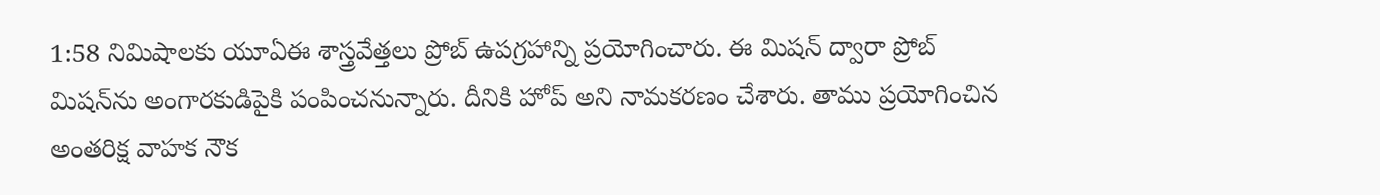1:58 నిమిషాలకు యూఏఈ శాస్త్రవేత్తలు ప్రోబ్ ఉపగ్రహాన్ని ప్రయోగించారు. ఈ మిషన్ ద్వారా ప్రోబ్ మిషన్‌ను అంగారకుడిపైకి పంపించనున్నారు. దీనికి హోప్ అని నామకరణం చేశారు. తాము ప్రయోగించిన అంతరిక్ష వాహక నౌక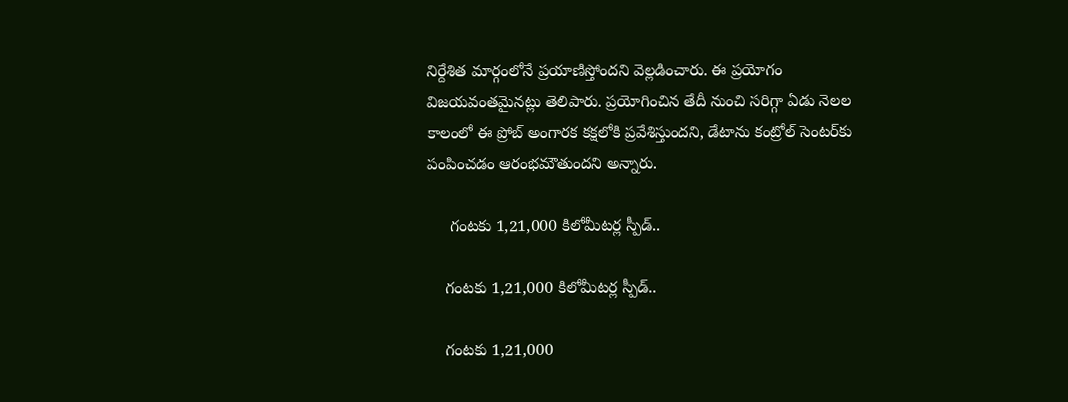నిర్దేశిత మార్గంలోనే ప్రయాణిస్తోందని వెల్లడించారు. ఈ ప్రయోగం విజయవంతమైనట్లు తెలిపారు. ప్రయోగించిన తేదీ నుంచి సరిగ్గా ఏడు నెలల కాలంలో ఈ ప్రోబ్ అంగారక కక్షలోకి ప్రవేశిస్తుందని, డేటాను కంట్రోల్ సెంటర్‌కు పంపించడం ఆరంభమౌతుందని అన్నారు.

     గంటకు 1,21,000 కిలోమీటర్ల స్పీడ్..

    గంటకు 1,21,000 కిలోమీటర్ల స్పీడ్..

    గంటకు 1,21,000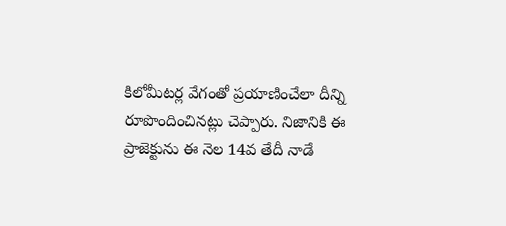కిలోమీటర్ల వేగంతో ప్రయాణించేలా దీన్ని రూపొందించినట్లు చెప్పారు. నిజానికి ఈ ప్రాజెక్టును ఈ నెల 14వ తేదీ నాడే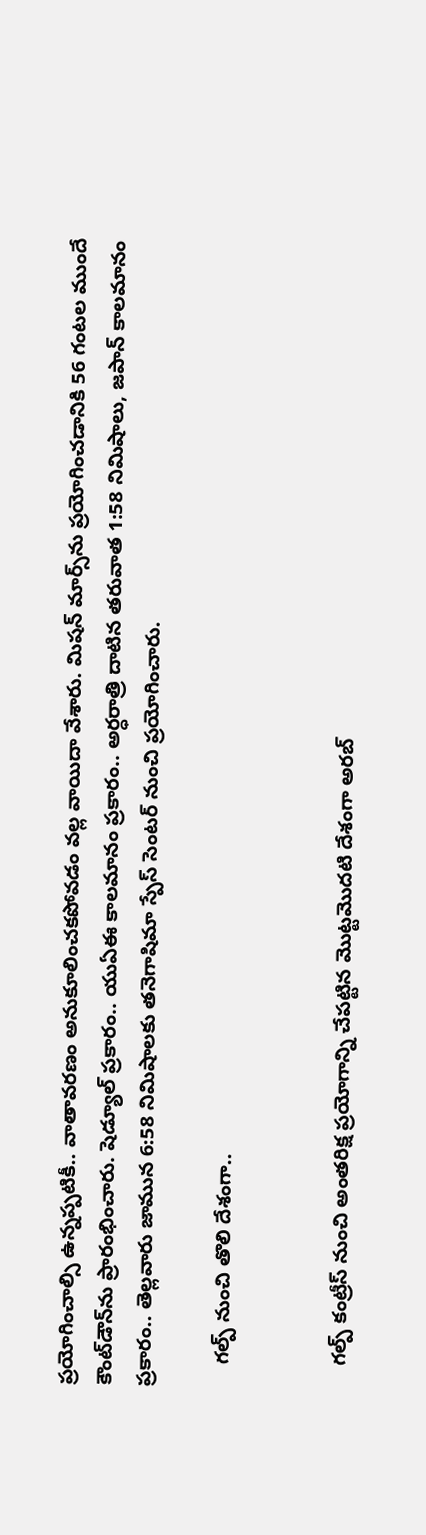ప్రయోగించాల్సి ఉన్నప్పటికీ.. వాతావరణం అనుకూలించకపోవడం వల్ల వాయిదా వేశారు. మిషన్ మార్స్‌ను ప్రయోగించడానికి 56 గంటల ముందే కౌంట్‌డౌన్‌ను ప్రారంభించారు. షెడ్యూల్ ప్రకారం.. యుఏఈ కాలమానం ప్రకారం.. అర్ధరాత్రి దాటిన తరువాత 1:58 నిమిషాలు, జపాన్ కాలమానం ప్రకారం.. తెల్లవారు జామున 6:58 నిమిషాలకు తనెగాషిమా స్పేస్ సెంటర్ నుంచి ప్రయోగించారు.

    గల్ప్ నుంచి తొలి దేశంగా..


    గల్ప్ కంట్రీస్ నుంచి అంతరిక్ష ప్రయోగాన్ని చేపట్టిన మొట్టమొదటి దేశంగా అరబ్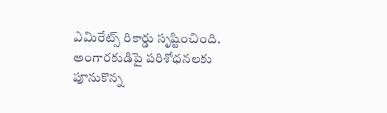ఎమిరేట్స్ రికార్డు సృష్టించింది. అంగారకుడిపై పరిశోధనలకు పూనుకొన్న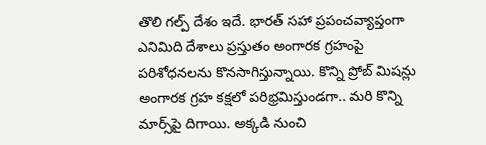తొలి గల్ప్ దేశం ఇదే. భారత్ సహా ప్రపంచవ్యాప్తంగా ఎనిమిది దేశాలు ప్రస్తుతం అంగారక గ్రహంపై పరిశోధనలను కొనసాగిస్తున్నాయి. కొన్ని ప్రోబ్ మిషన్లు అంగారక గ్రహ కక్షలో పరిభ్రమిస్తుండగా.. మరి కొన్ని మార్స్‌పై దిగాయి. అక్కడి నుంచి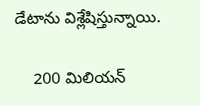డేటాను విశ్లేషిస్తున్నాయి.

    200 మిలియన్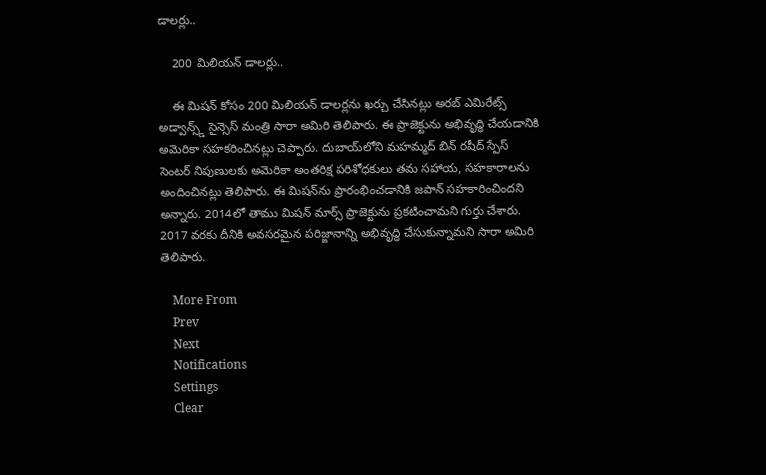డాలర్లు..

    200 మిలియన్ డాలర్లు..

    ఈ మిషన్ కోసం 200 మిలియన్ డాలర్లను ఖర్చు చేసినట్లు అరబ్ ఎమిరేట్స్ అడ్వాన్స్డ్ సైన్సెస్ మంత్రి సారా అమిరి తెలిపారు. ఈ ప్రాజెక్టును అభివృద్ధి చేయడానికి అమెరికా సహకరించినట్లు చెప్పారు. దుబాయ్‌లోని మహమ్మద్ బిన్ రషీద్ స్పేస్ సెంటర్ నిపుణులకు అమెరికా అంతరిక్ష పరిశోధకులు తమ సహాయ, సహకారాలను అందించినట్లు తెలిపారు. ఈ మిషన్‌ను ప్రారంభించడానికి జపాన్ సహకారించిందని అన్నారు. 2014లో తాము మిషన్ మార్స్ ప్రాజెక్టును ప్రకటించామని గుర్తు చేశారు. 2017 వరకు దీనికి అవసరమైన పరిజ్ఙానాన్ని అభివృద్ధి చేసుకున్నామని సారా అమిరి తెలిపారు.

    More From
    Prev
    Next
    Notifications
    Settings
    Clear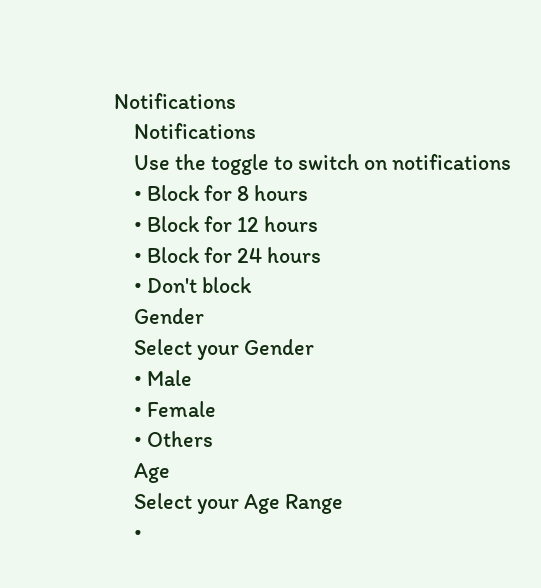Notifications
    Notifications
    Use the toggle to switch on notifications
    • Block for 8 hours
    • Block for 12 hours
    • Block for 24 hours
    • Don't block
    Gender
    Select your Gender
    • Male
    • Female
    • Others
    Age
    Select your Age Range
    •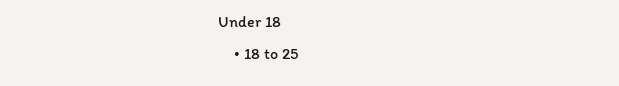Under 18
    • 18 to 25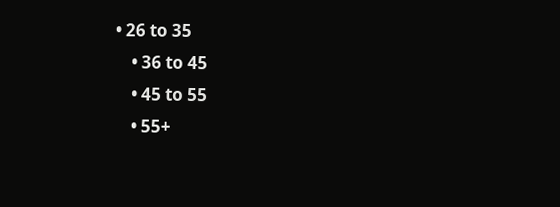• 26 to 35
    • 36 to 45
    • 45 to 55
    • 55+